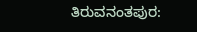ತಿರುವನಂತಪುರ: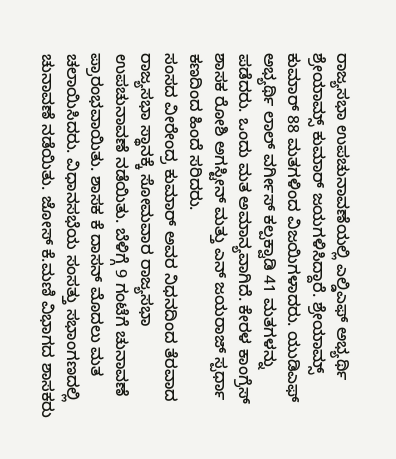ರಾಜ್ಯಸಭಾ ಉಪಚುನಾವಣೆಯಲ್ಲಿ ಎಲ್ಡಿಎಫ್ ಅಭ್ಯರ್ಥಿ ಶ್ರೇಯಾಮ್ಸ್ ಕುಮಾರ್ ಜಯಗಳಿಸಿದ್ದಾರೆ. ಶ್ರೇಯಾಮ್ಸ್ ಕುಮಾರ್ 88 ಮತಗಳಿಂದ ವಿಜಯಿಗಳಾದರು. ಯುಡಿಎಫ್ ಅಭ್ಯರ್ಥಿ ಲಾಲ್ ವರ್ಗೀಸ್ ಕಲ್ಪಕ್ವಾಡಿ 41 ಮತಗಳನ್ನು ಪಡೆದರು. ಒಂದು ಮತ ಅಮಾನ್ಯವಾಗಿದೆ. ಕೇರಳ ಕಾಂಗ್ರೆಸ್ ಶಾಸಕ ರೋಶಿ ಅಗಸ್ಟೀನ್ ಮತ್ತು ಎನ್ ಜಯರಾಜ್ ಸ್ಪರ್ಧಾ ಕಣದಿಂದ ಹಿಂದೆ ಸರಿದರು.
ಸಂಸದ ವೀರೇಂದ್ರ ಕುಮಾರ್ ಅವರ ನಿಧನದಿಂದ ತೆರವಾದ ರಾಜ್ಯಸಭಾ ಸ್ಥಾನಕ್ಕೆ ಸೋಮವಾರ ರಾಜ್ಯಸಭಾ ಉಪಚುನಾವಣೆ ನಡೆಯಿತು. ಬೆಳಿಗ್ಗೆ 9 ಗಂಟೆಗೆ ಚುನಾವಣೆ ಪ್ರಾರಂಭವಾಯಿತು. ಶಾಸಕ ಕೆ ದಾಸನ್ ಮೊದಲು ಮತ ಚಲಾಯಿಸಿದರು. ವಿಧಾನಸಭೆಯ ಸಂಸತ್ತು ಸಭಾಂಗಣದಲ್ಲಿ ಚುನಾವಣೆ ನಡೆಯಿತು. ಜೋಸ್ ಕೆ.ಮಣಿ ವಿಭಾಗದ ಶಾಸಕರು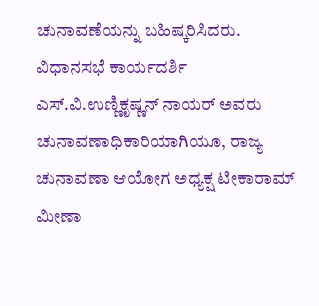ಚುನಾವಣೆಯನ್ನು ಬಹಿಷ್ಕರಿಸಿದರು.
ವಿಧಾನಸಭೆ ಕಾರ್ಯದರ್ಶಿ ಎಸ್.ವಿ.ಉಣ್ಣಿಕೃಷ್ಣನ್ ನಾಯರ್ ಅವರು ಚುನಾವಣಾಧಿಕಾರಿಯಾಗಿಯೂ, ರಾಜ್ಯ ಚುನಾವಣಾ ಆಯೋಗ ಅಧ್ಯಕ್ಷ ಟೀಕಾರಾಮ್ ಮೀಣಾ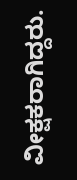ವೀಕ್ಷಕರಾಗಿದ್ದರು.